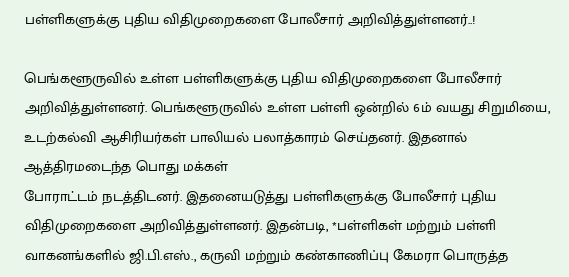பள்ளிகளுக்கு புதிய விதிமுறைகளை போலீசார் அறிவித்துள்ளனர்..!

பெங்களூருவில் உள்ள பள்ளிகளுக்கு புதிய விதிமுறைகளை போலீசார் அறிவித்துள்ளனர். பெங்களூருவில் உள்ள பள்ளி ஒன்றில் 6ம் வயது சிறுமியை, உடற்கல்வி ஆசிரியர்கள் பாலியல் பலாத்காரம் செய்தனர். இதனால் ஆத்திரமடைந்த பொது மக்கள்
போராட்டம் நடத்திடனர். இதனையடுத்து பள்ளிகளுக்கு போலீசார் புதிய விதிமுறைகளை அறிவித்துள்ளனர். இதன்படி, *பள்ளிகள் மற்றும் பள்ளி வாகனங்களில் ஜி.பி.எஸ்., கருவி மற்றும் கண்காணிப்பு கேமரா பொருத்த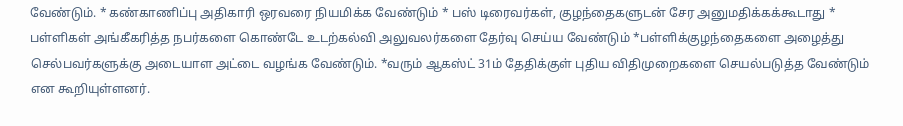வேண்டும். * கண்காணிப்பு அதிகாரி ஒரவரை நியமிக்க வேண்டும் * பஸ் டிரைவர்கள், குழந்தைகளுடன் சேர அனுமதிக்கக்கூடாது * பள்ளிகள் அங்கீகரித்த நபர்களை கொண்டே உடற்கல்வி அலுவலர்களை தேர்வு செய்ய வேண்டும் *பள்ளிக்குழந்தைகளை அழைத்து செல்பவர்களுக்கு அடையாள அட்டை வழங்க வேண்டும். *வரும் ஆகஸ்ட் 31ம் தேதிக்குள் புதிய விதிமுறைகளை செயல்படுத்த வேண்டும் என கூறியுள்ளனர்.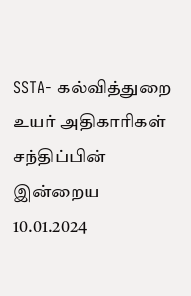SSTA- கல்வித்துறை உயர் அதிகாரிகள் சந்திப்பின் இன்றைய 10.01.2024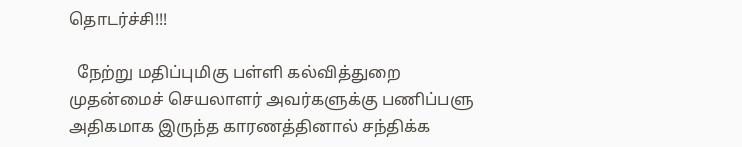தொடர்ச்சி!!!

  நேற்று மதிப்புமிகு பள்ளி கல்வித்துறை முதன்மைச் செயலாளர் அவர்களுக்கு பணிப்பளு அதிகமாக இருந்த காரணத்தினால் சந்திக்க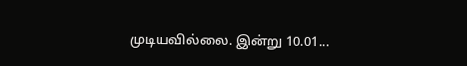முடியவில்லை. இன்று 10.01...